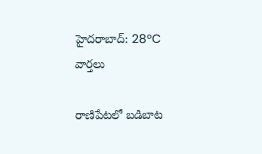హైదరాబాద్: 28°C
వార్తలు

రాణిపేటలో బడిబాట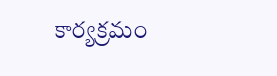కార్యక్రమం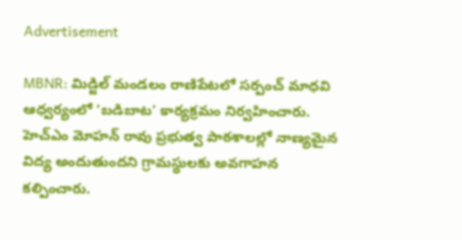Advertisement

MBNR: మిడ్జిల్ మండలం రాణిపేటలో సర్పంచ్ మాధవి ఆధ్వర్యంలో ‘బడిబాట’ కార్యక్రమం నిర్వహించారు. హెచ్ఎం మోహన్ రావు ప్రభుత్వ పాఠశాలల్లో నాణ్యమైన విద్య అందుతుందని గ్రామస్థులకు అవగాహన కల్పించారు.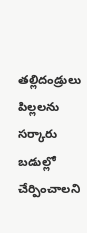తల్లిదండ్రులు పిల్లలను సర్కారు బడుల్లో చేర్పించాలని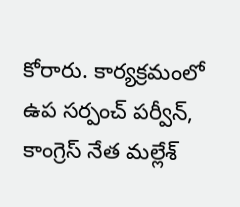కోరారు. కార్యక్రమంలో ఉప సర్పంచ్ పర్వీన్, కాంగ్రెస్ నేత మల్లేశ్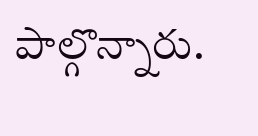పాల్గొన్నారు.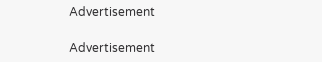Advertisement

Advertisement